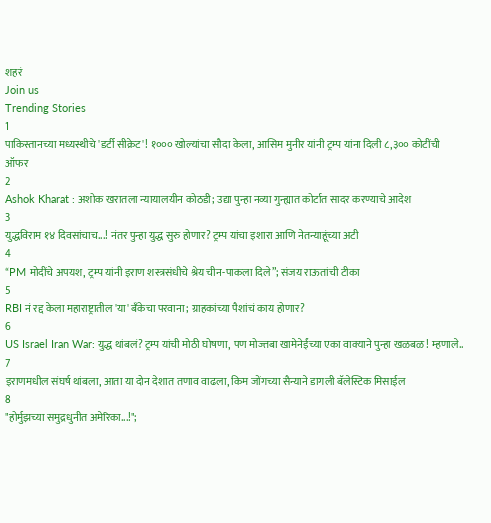शहरं
Join us
Trending Stories
1
पाकिस्तानच्या मध्यस्थीचे 'डर्टी सीक्रेट'! १००० खोल्यांचा सौदा केला, आसिम मुनीर यांनी ट्रम्प यांना दिली ८,३०० कोटींची ऑफर
2
Ashok Kharat : अशोक खरातला न्यायालयीन कोठडी; उद्या पुन्हा नव्या गुन्ह्यात कोर्टात सादर करण्याचे आदेश
3
युद्धविराम १४ दिवसांचाच...! नंतर पुन्हा युद्ध सुरु होणार? ट्रम्प यांचा इशारा आणि नेतन्याहूंच्या अटी
4
“PM मोदींचे अपयश, ट्रम्प यांनी इराण शस्त्रसंधीचे श्रेय चीन-पाकला दिले”; संजय राऊतांची टीका
5
RBI नं रद्द केला महाराष्ट्रातील 'या' बँकेचा परवाना; ग्राहकांच्या पैशांचं काय होणार?
6
US Israel Iran War: युद्ध थांबलं? ट्रम्प यांची मोठी घोषणा, पण मोज्तबा खामेनेईंच्या एका वाक्याने पुन्हा खळबळ! म्हणाले..
7
इराणमधील संघर्ष थांबला, आता या दोन देशात तणाव वाढला, किम जोंगच्या सैन्याने डागली बॅलेस्टिक मिसाईल
8
"होर्मुझच्या समुद्रधुनीत अमेरिका...!";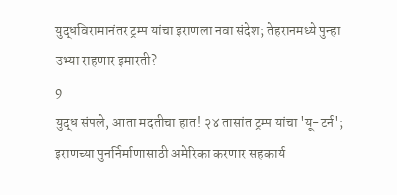युद्धविरामानंतर ट्रम्प यांचा इराणला नवा संदेश; तेहरानमध्ये पुन्हा उभ्या राहणार इमारती?
9
युद्ध संपले, आता मदतीचा हात! २४ तासांत ट्रम्प यांचा 'यू-टर्न'; इराणच्या पुनर्निर्माणासाठी अमेरिका करणार सहकार्य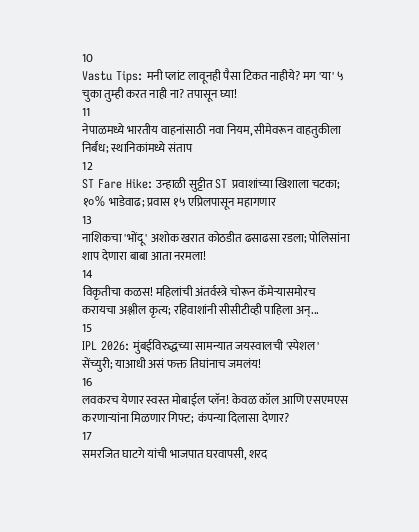10
Vastu Tips: मनी प्लांट लावूनही पैसा टिकत नाहीये? मग 'या' ५ चुका तुम्ही करत नाही ना? तपासून घ्या!
11
नेपाळमध्ये भारतीय वाहनांसाठी नवा नियम, सीमेवरून वाहतुकीला निर्बंध; स्थानिकांमध्ये संताप
12
ST Fare Hike: उन्हाळी सुट्टीत ST प्रवाशांच्या खिशाला चटका; १०% भाडेवाढ; प्रवास १५ एप्रिलपासून महागणार
13
नाशिकचा 'भोंदू' अशोक खरात कोठडीत ढसाढसा रडला; पोलिसांना शाप देणारा बाबा आता नरमला!
14
विकृतीचा कळस! महिलांची अंतर्वस्त्रे चोरून कॅमेऱ्यासमोरच करायचा अश्लील कृत्य; रहिवाशांनी सीसीटीव्ही पाहिला अन्...
15
IPL 2026: मुंबईविरुद्धच्या सामन्यात जयस्वालची 'स्पेशल' सेंच्युरी; याआधी असं फक्त तिघांनाच जमलंय!
16
लवकरच येणार स्वस्त मोबाईल प्लॅन! केवळ कॉल आणि एसएमएस करणाऱ्यांना मिळणार गिफ्ट; कंपन्या दिलासा देणार?
17
समरजित घाटगे यांची भाजपात घरवापसी, शरद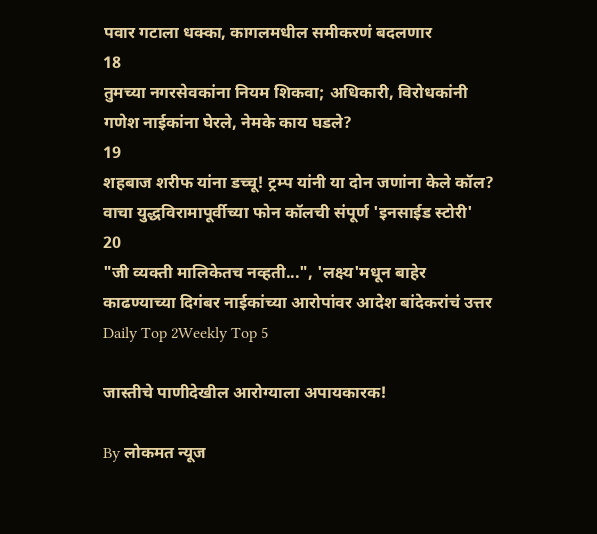पवार गटाला धक्का, कागलमधील समीकरणं बदलणार
18
तुमच्या नगरसेवकांना नियम शिकवा; अधिकारी, विरोधकांनी गणेश नाईकांना घेरले, नेमके काय घडले?
19
शहबाज शरीफ यांना डच्चू! ट्रम्प यांनी या दोन जणांना केले कॉल? वाचा युद्धविरामापूर्वीच्या फोन कॉलची संपूर्ण 'इनसाईड स्टोरी'
20
"जी व्यक्ती मालिकेतच नव्हती...", 'लक्ष्य'मधून बाहेर काढण्याच्या दिगंबर नाईकांच्या आरोपांवर आदेश बांदेकरांचं उत्तर
Daily Top 2Weekly Top 5

जास्तीचे पाणीदेखील आरोग्याला अपायकारक!

By लोकमत न्यूज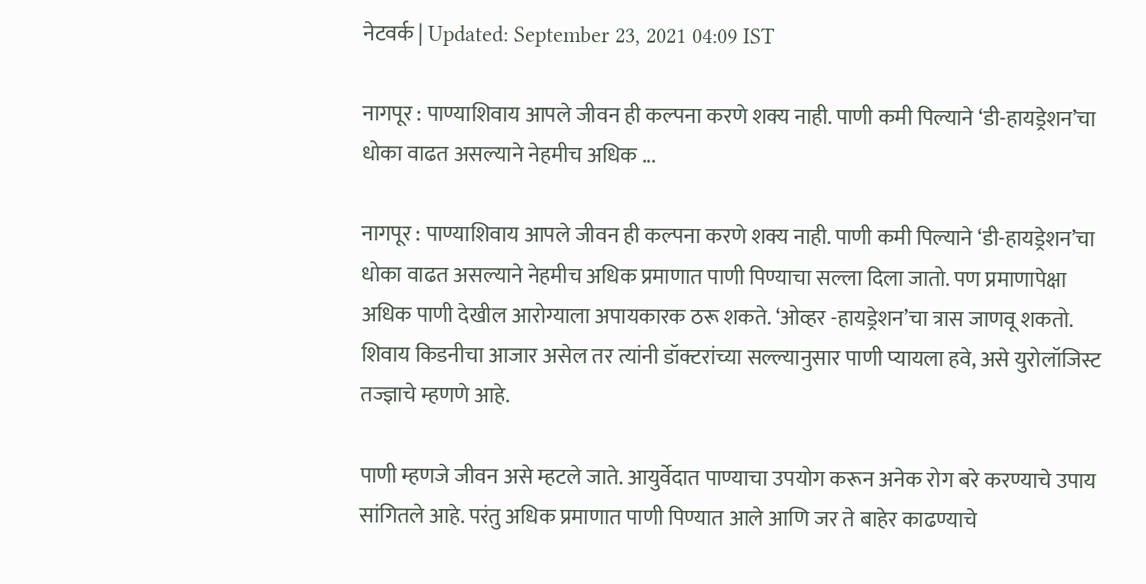नेटवर्क | Updated: September 23, 2021 04:09 IST

नागपूर : पाण्याशिवाय आपले जीवन ही कल्पना करणे शक्य नाही. पाणी कमी पिल्याने ‘डी-हायड्रेशन’चा धोका वाढत असल्याने नेहमीच अधिक ...

नागपूर : पाण्याशिवाय आपले जीवन ही कल्पना करणे शक्य नाही. पाणी कमी पिल्याने ‘डी-हायड्रेशन’चा धोका वाढत असल्याने नेहमीच अधिक प्रमाणात पाणी पिण्याचा सल्ला दिला जातो. पण प्रमाणापेक्षा अधिक पाणी देखील आरोग्याला अपायकारक ठरू शकते. ‘ओव्हर -हायड्रेशन’चा त्रास जाणवू शकतो. शिवाय किडनीचा आजार असेल तर त्यांनी डॉक्टरांच्या सल्ल्यानुसार पाणी प्यायला हवे, असे युरोलॉजिस्ट तज्ज्ञाचे म्हणणे आहे.

पाणी म्हणजे जीवन असे म्हटले जाते. आयुर्वेदात पाण्याचा उपयोग करून अनेक रोग बरे करण्याचे उपाय सांगितले आहे. परंतु अधिक प्रमाणात पाणी पिण्यात आले आणि जर ते बाहेर काढण्याचे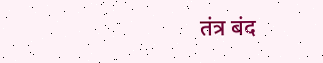तंत्र बंद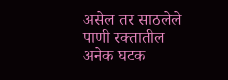असेल तर साठलेले पाणी रक्तातील अनेक घटक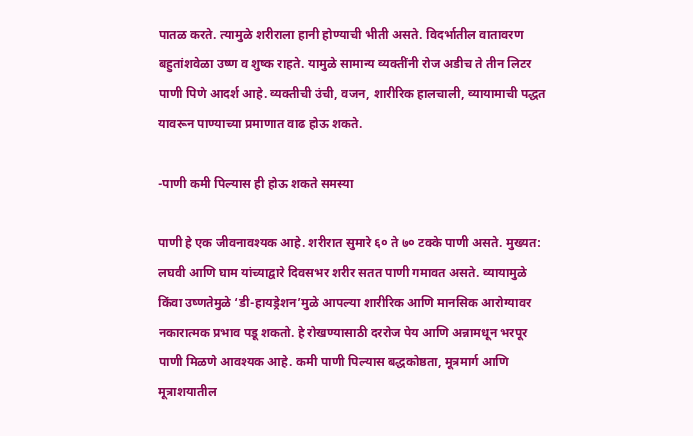पातळ करते. त्यामुळे शरीराला हानी होण्याची भीती असते. विदर्भातील वातावरण बहुतांशवेळा उष्ण व शुष्क राहते. यामुळे सामान्य व्यक्तींनी रोज अडीच ते तीन लिटर पाणी पिणे आदर्श आहे. व्यक्तीची उंची, वजन, शारीरिक हालचाली, व्यायामाची पद्धत यावरून पाण्याच्या प्रमाणात वाढ होऊ शकते.

-पाणी कमी पिल्यास ही होऊ शकते समस्या

पाणी हे एक जीवनावश्यक आहे. शरीरात सुमारे ६० ते ७० टक्के पाणी असते. मुख्यत: लघवी आणि घाम यांच्याद्वारे दिवसभर शरीर सतत पाणी गमावत असते. व्यायामुळे किंवा उष्णतेमुळे ‘डी-हायड्रेशन’मुळे आपल्या शारीरिक आणि मानसिक आरोग्यावर नकारात्मक प्रभाव पडू शकतो. हे रोखण्यासाठी दररोज पेय आणि अन्नामधून भरपूर पाणी मिळणे आवश्यक आहे. कमी पाणी पिल्यास बद्धकोष्ठता, मूत्रमार्ग आणि मूत्राशयातील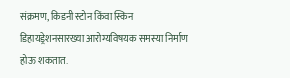संक्रमण, किडनी स्टोन किंवा स्किन डिहायड्रेशनसारख्या आरोग्यविषयक समस्या निर्माण होऊ शकतात.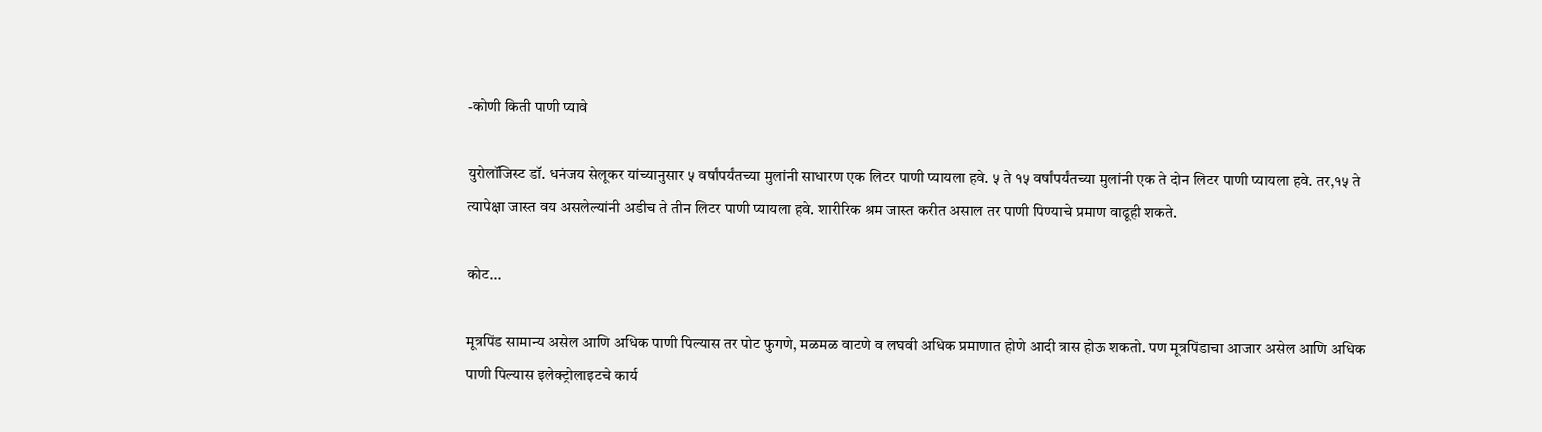-कोणी किती पाणी प्यावे

युरोलॉजिस्ट डॉ. धनंजय सेलूकर यांच्यानुसार ५ वर्षांपर्यंतच्या मुलांनी साधारण एक लिटर पाणी प्यायला हवे. ५ ते १५ वर्षांपर्यंतच्या मुलांनी एक ते दोन लिटर पाणी प्यायला हवे. तर,१५ ते त्यापेक्षा जास्त वय असलेल्यांनी अडीच ते तीन लिटर पाणी प्यायला हवे. शारीरिक श्रम जास्त करीत असाल तर पाणी पिण्याचे प्रमाण वाढूही शकते.

कोट...

मूत्रपिंड सामान्य असेल आणि अधिक पाणी पिल्यास तर पोट फुगणे, मळमळ वाटणे व लघवी अधिक प्रमाणात होणे आदी त्रास होऊ शकतो. पण मूत्रपिंडाचा आजार असेल आणि अधिक पाणी पिल्यास इलेक्ट्रोलाइटचे कार्य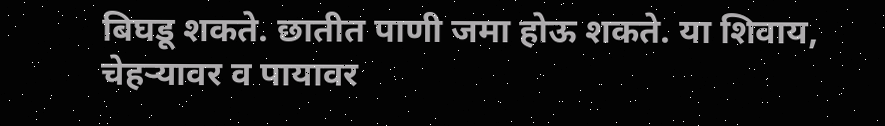बिघडू शकते. छातीत पाणी जमा होऊ शकते. या शिवाय, चेहऱ्यावर व पायावर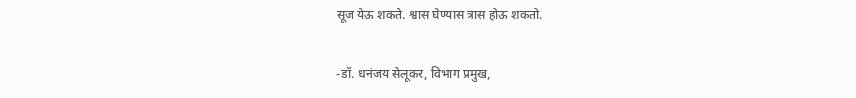सूज येऊ शकते. श्वास घेण्यास त्रास होऊ शकतो.

-डॉ. धनंजय सेलूकर, विभाग प्रमुख,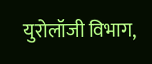युरोलॉजी विभाग,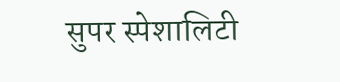सुपर स्पेशालिटी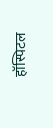हॉस्पिटल